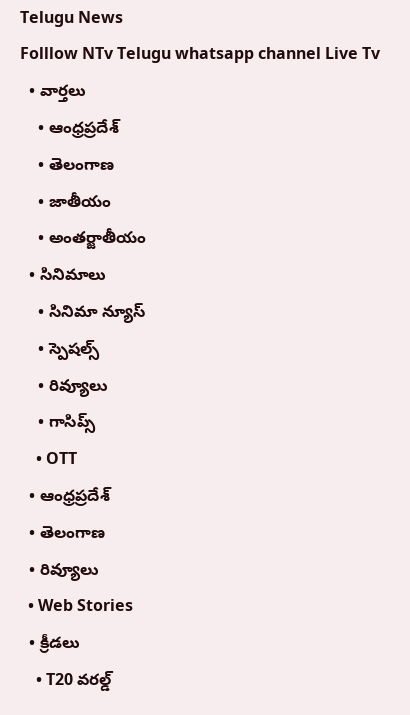Telugu News
Folllow NTv Telugu whatsapp channel Live Tv
  • వార్తలు
    • ఆంధ్రప్రదేశ్
    • తెలంగాణ
    • జాతీయం
    • అంతర్జాతీయం
  • సినిమాలు
    • సినిమా న్యూస్
    • స్పెషల్స్
    • రివ్యూలు
    • గాసిప్స్
    • OTT
  • ఆంధ్రప్రదేశ్
  • తెలంగాణ
  • రివ్యూలు
  • Web Stories
  • క్రీడలు
    • T20 వరల్డ్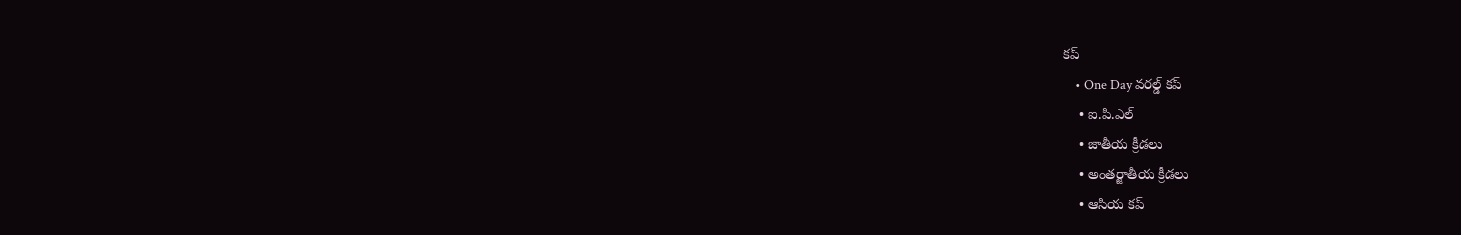కప్
    • One Day వరల్డ్ కప్
    • ఐ.పి.ఎల్
    • జాతీయ క్రీడలు
    • అంతర్జాతీయ క్రీడలు
    • ఆసియ కప్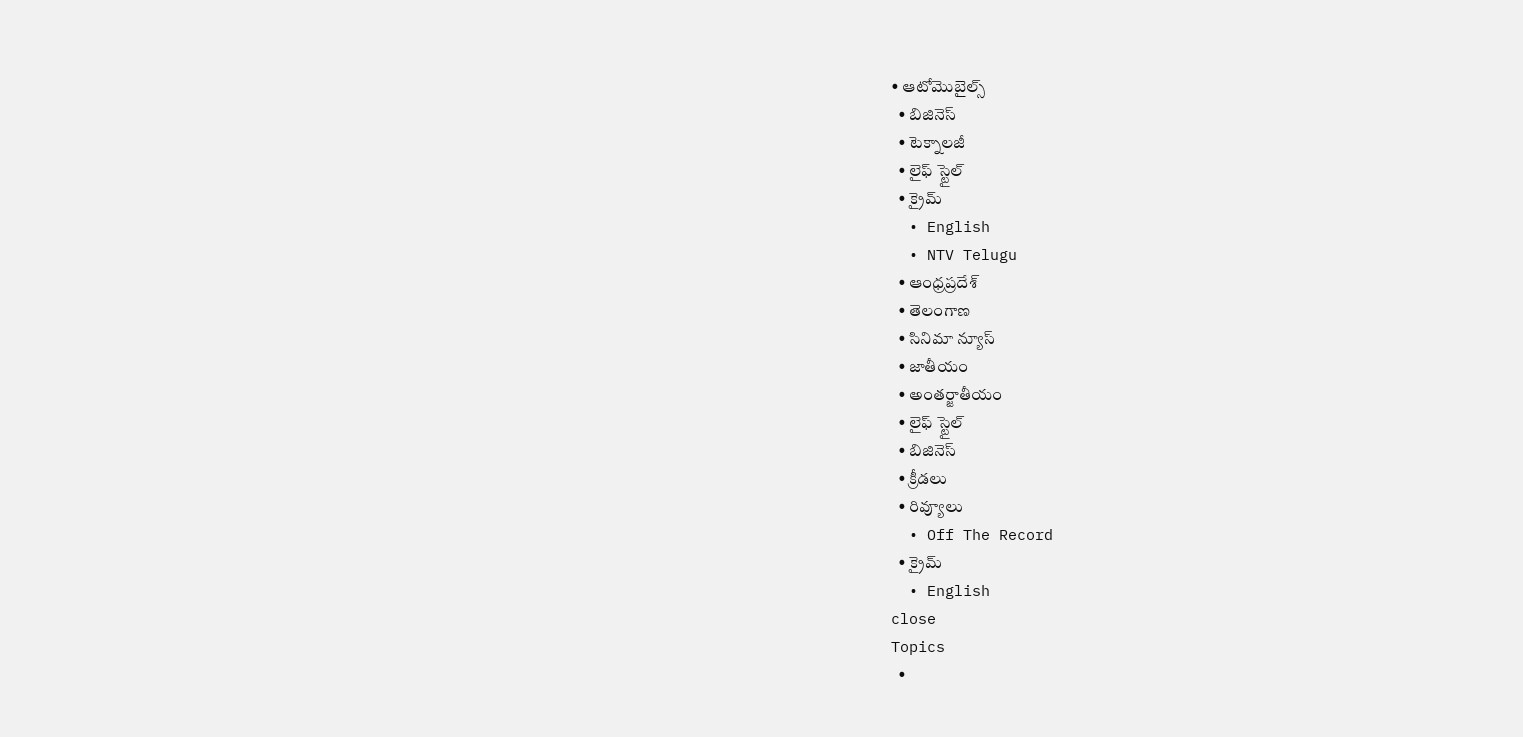• ఆటోమొబైల్స్
  • బిజినెస్‌
  • టెక్నాలజీ
  • లైఫ్ స్టైల్
  • క్రైమ్
  • English
  • NTV Telugu
  • ఆంధ్రప్రదేశ్
  • తెలంగాణ
  • సినిమా న్యూస్
  • జాతీయం
  • అంతర్జాతీయం
  • లైఫ్ స్టైల్
  • బిజినెస్‌
  • క్రీడలు
  • రివ్యూలు
  • Off The Record
  • క్రైమ్
  • English
close
Topics
  •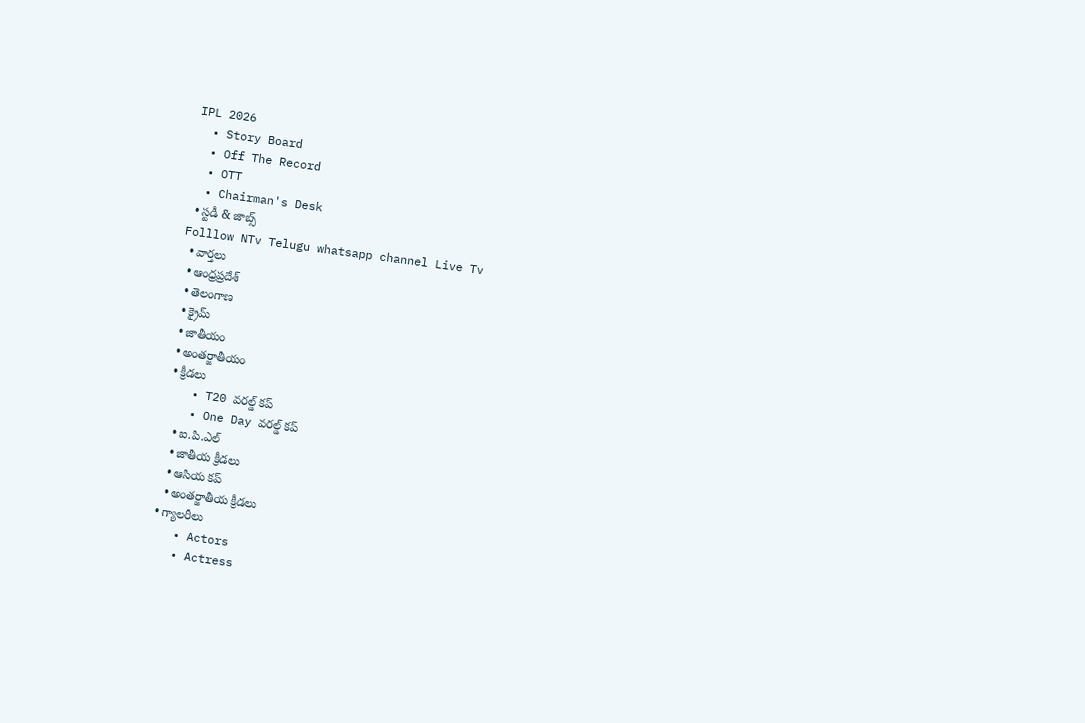IPL 2026
  • Story Board
  • Off The Record
  • OTT
  • Chairman's Desk
  • స్టడీ & జాబ్స్
Folllow NTv Telugu whatsapp channel Live Tv
  • వార్తలు
  • ఆంధ్రప్రదేశ్
  • తెలంగాణ
  • క్రైమ్
  • జాతీయం
  • అంతర్జాతీయం
  • క్రీడలు
    • T20 వరల్డ్ కప్
    • One Day వరల్డ్ కప్
    • ఐ.పి.ఎల్
    • జాతీయ క్రీడలు
    • ఆసియ కప్
    • అంతర్జాతీయ క్రీడలు
  • గ్యాలరీలు
    • Actors
    • Actress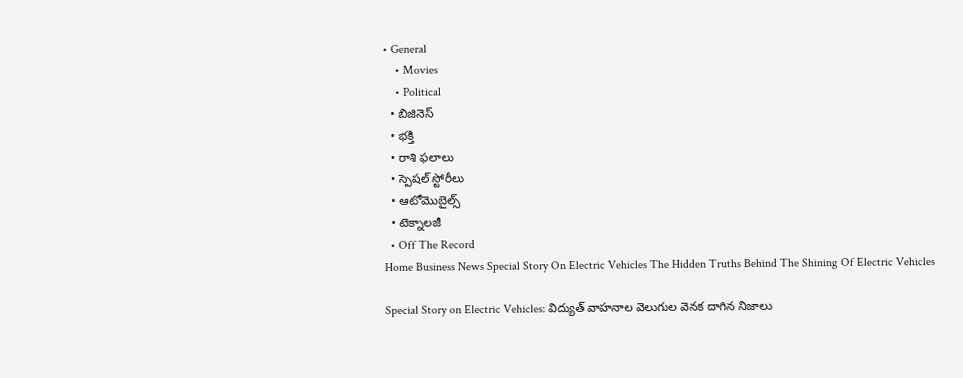• General
    • Movies
    • Political
  • బిజినెస్‌
  • భక్తి
  • రాశి ఫలాలు
  • స్పెషల్‌ స్టోరీలు
  • ఆటోమొబైల్స్
  • టెక్నాలజీ
  • Off The Record
Home Business News Special Story On Electric Vehicles The Hidden Truths Behind The Shining Of Electric Vehicles

Special Story on Electric Vehicles: విద్యుత్‌ వాహనాల వెలుగుల వెనక దాగిన నిజాలు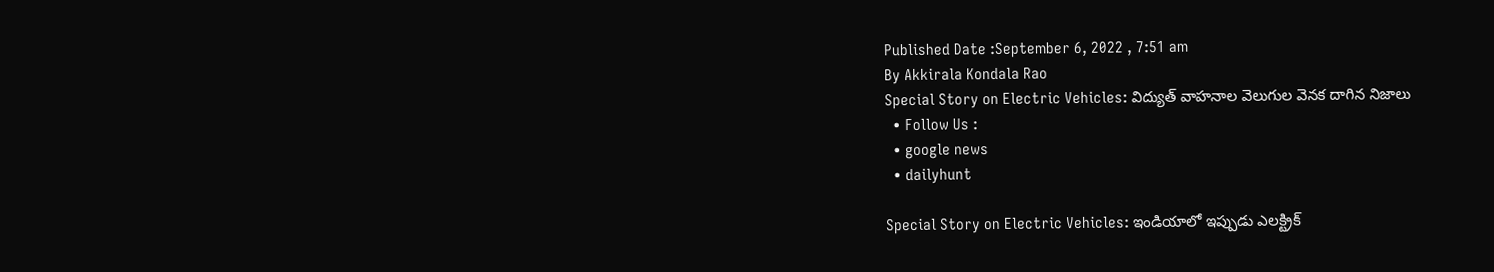Published Date :September 6, 2022 , 7:51 am
By Akkirala Kondala Rao
Special Story on Electric Vehicles: విద్యుత్‌ వాహనాల వెలుగుల వెనక దాగిన నిజాలు
  • Follow Us :
  • google news
  • dailyhunt

Special Story on Electric Vehicles: ఇండియాలో ఇప్పుడు ఎలక్ట్రిక్‌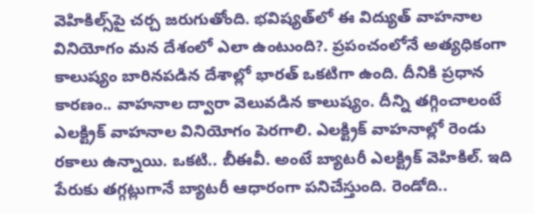వెహికిల్స్‌పై చర్చ జరుగుతోంది. భవిష్యత్‌లో ఈ విద్యుత్‌ వాహనాల వినియోగం మన దేశంలో ఎలా ఉంటుంది?. ప్రపంచంలోనే అత్యధికంగా కాలుష్యం బారినపడిన దేశాల్లో భారత్‌ ఒకటిగా ఉంది. దీనికి ప్రధాన కారణం.. వాహనాల ద్వారా వెలువడిన కాలుష్యం. దీన్ని తగ్గించాలంటే ఎలక్ట్రిక్‌ వాహనాల వినియోగం పెరగాలి. ఎలక్ట్రిక్‌ వాహనాల్లో రెండు రకాలు ఉన్నాయి. ఒకటి.. బీఈవీ. అంటే బ్యాటరీ ఎలక్ట్రిక్‌ వెహికిల్‌. ఇది పేరుకు తగ్గట్లుగానే బ్యాటరీ ఆధారంగా పనిచేస్తుంది. రెండోది..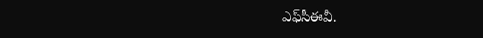ఎఫ్‌సీఈవీ.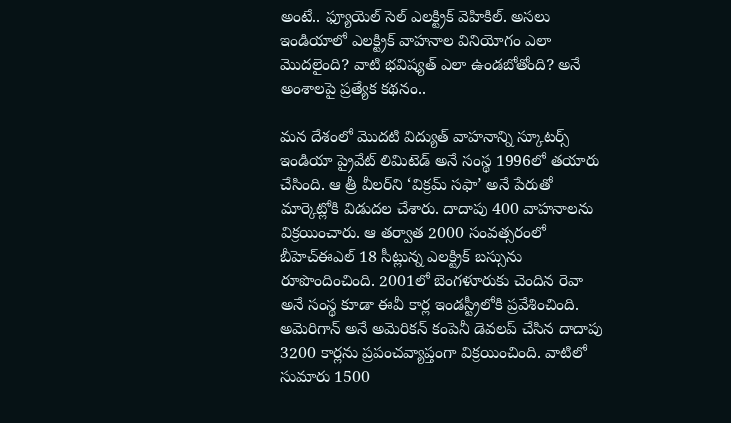అంటే.. ఫ్యూయెల్‌ సెల్‌ ఎలక్ట్రిక్‌ వెహికిల్‌. అసలు ఇండియాలో ఎలక్ట్రిక్‌ వాహనాల వినియోగం ఎలా మొదలైంది? వాటి భవిష్యత్‌ ఎలా ఉండబోతోంది? అనే అంశాలపై ప్రత్యేక కథనం..

మన దేశంలో మొదటి విద్యుత్‌ వాహనాన్ని స్కూటర్స్‌ ఇండియా ప్రైవేట్‌ లిమిటెడ్‌ అనే సంస్థ 1996లో తయారు చేసింది. ఆ త్రీ వీలర్‌ని ‘విక్రమ్‌ సఫా’ అనే పేరుతో మార్కెట్లోకి విడుదల చేశారు. దాదాపు 400 వాహనాలను విక్రయించారు. ఆ తర్వాత 2000 సంవత్సరంలో బీహెచ్‌ఈఎల్‌ 18 సీట్లున్న ఎలక్ట్రిక్‌ బస్సును రూపొందించింది. 2001లో బెంగళూరుకు చెందిన రెవా అనే సంస్థ కూడా ఈవీ కార్ల ఇండస్ట్రీలోకి ప్రవేశించింది. అమెరిగాన్ అనే అమెరికన్ కంపెనీ డెవలప్ చేసిన దాదాపు 3200 కార్లను ప్రపంచవ్యాప్తంగా విక్రయించింది. వాటిలో సుమారు 1500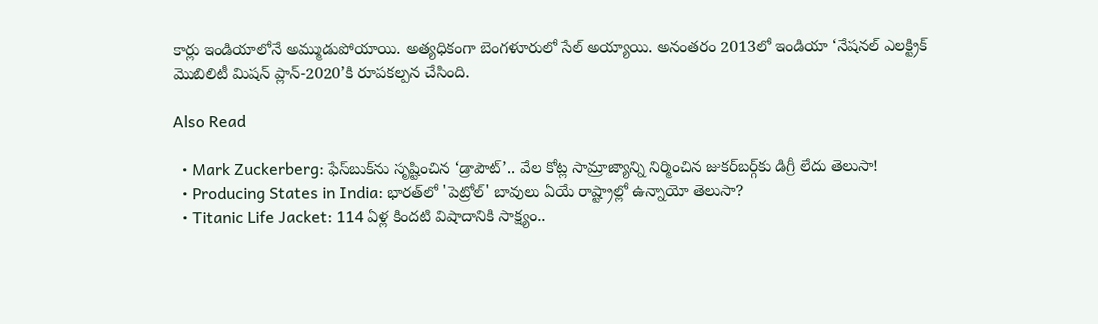కార్లు ఇండియాలోనే అమ్ముడుపోయాయి. అత్యధికంగా బెంగళూరులో సేల్ అయ్యాయి. అనంతరం 2013లో ఇండియా ‘నేషనల్‌ ఎలక్ట్రిక్‌ మొబిలిటీ మిషన్‌ ప్లాన్‌-2020’కి రూపకల్పన చేసింది.

Also Read

  • Mark Zuckerberg: ఫేస్‌బుక్‌ను సృష్టించిన ‘డ్రాపౌట్’.. వేల కోట్ల సామ్రాజ్యాన్ని నిర్మించిన జుకర్‌బర్గ్‌కు డిగ్రీ లేదు తెలుసా!
  • Producing States in India: భారత్‌లో 'పెట్రోల్' బావులు ఏయే రాష్ట్రాల్లో ఉన్నాయో తెలుసా?
  • Titanic Life Jacket: 114 ఏళ్ల కిందటి విషాదానికి సాక్ష్యం..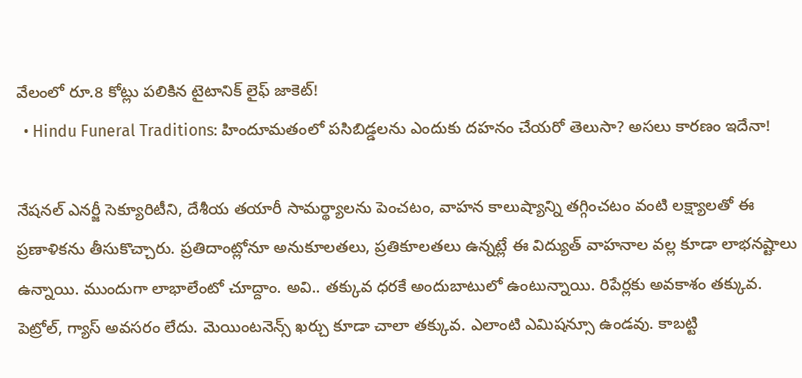వేలంలో రూ.8 కోట్లు పలికిన టైటానిక్ లైఫ్ జాకెట్!
  • Hindu Funeral Traditions: హిందూమతంలో పసిబిడ్డలను ఎందుకు దహనం చేయరో తెలుసా? అసలు కారణం ఇదేనా!

నేషనల్‌ ఎనర్జీ సెక్యూరిటీని, దేశీయ తయారీ సామర్థ్యాలను పెంచటం, వాహన కాలుష్యాన్ని తగ్గించటం వంటి లక్ష్యాలతో ఈ ప్రణాళికను తీసుకొచ్చారు. ప్రతిదాంట్లోనూ అనుకూలతలు, ప్రతికూలతలు ఉన్నట్లే ఈ విద్యుత్‌ వాహనాల వల్ల కూడా లాభనష్టాలు ఉన్నాయి. ముందుగా లాభాలేంటో చూద్దాం. అవి.. తక్కువ ధరకే అందుబాటులో ఉంటున్నాయి. రిపేర్లకు అవకాశం తక్కువ. పెట్రోల్‌, గ్యాస్‌ అవసరం లేదు. మెయింటనెన్స్‌ ఖర్చు కూడా చాలా తక్కువ. ఎలాంటి ఎమిషన్సూ ఉండవు. కాబట్టి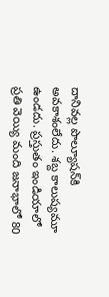దానివల్ల పొల్యూషన్‌కి అవకాశంలేదు. శబ్ద కాలుష్యమూ ఉండదు. ప్రస్తుతం ఇండియాలో ప్రతి వెయ్యి మంది జనాభాలో 80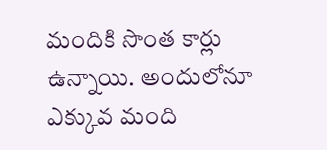మందికి సొంత కార్లు ఉన్నాయి. అందులోనూ ఎక్కువ మంది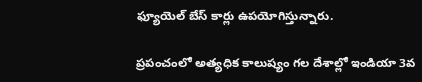ఫ్యూయెల్‌ బేస్ కార్లు ఉపయోగిస్తున్నారు.

ప్రపంచంలో అత్యధిక కాలుష్యం గల దేశాల్లో ఇండియా 3వ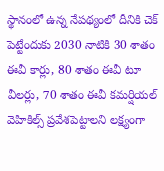స్థానంలో ఉన్న నేపథ్యంలో దీనికి చెక్‌ పెట్టేందుకు 2030 నాటికి 30 శాతం ఈవీ కార్లు, 80 శాతం ఈవీ టూ వీలర్లు, 70 శాతం ఈవీ కమర్షియల్‌ వెహికిల్స్‌ ప్రవేశపెట్టాలని లక్ష్యంగా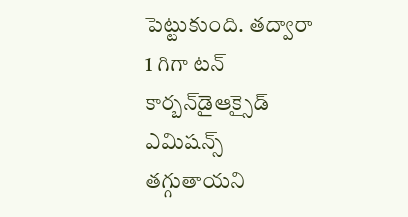పెట్టుకుంది. తద్వారా 1 గిగా టన్‌ కార్బన్‌డైఆక్సైడ్‌ ఎమిషన్స్‌ తగ్గుతాయని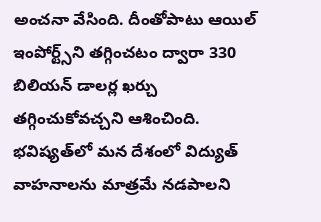అంచనా వేసింది. దీంతోపాటు ఆయిల్‌ ఇంపోర్ట్స్‌ని తగ్గించటం ద్వారా 330 బిలియన్‌ డాలర్ల ఖర్చు తగ్గించుకోవచ్చని ఆశించింది. భవిష్యత్‌లో మన దేశంలో విద్యుత్‌ వాహనాలను మాత్రమే నడపాలని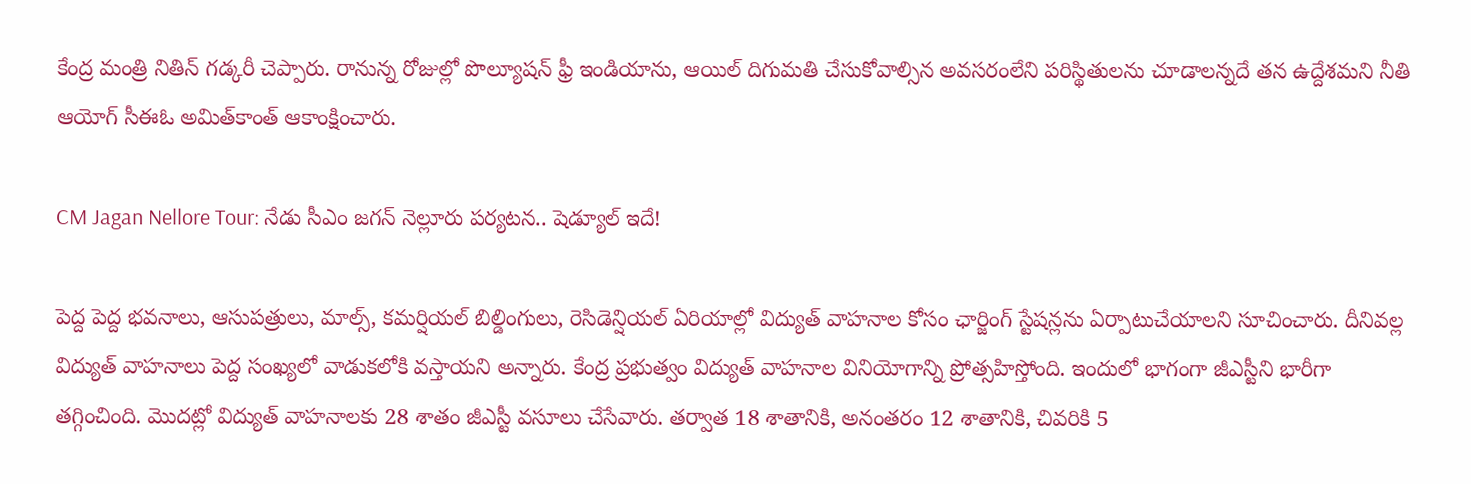కేంద్ర మంత్రి నితిన్‌ గడ్కరీ చెప్పారు. రానున్న రోజుల్లో పొల్యూషన్‌ ఫ్రీ ఇండియాను, ఆయిల్‌ దిగుమతి చేసుకోవాల్సిన అవసరంలేని పరిస్థితులను చూడాలన్నదే తన ఉద్దేశమని నీతి ఆయోగ్‌ సీఈఓ అమిత్‌కాంత్‌ ఆకాంక్షించారు.

CM Jagan Nellore Tour: నేడు సీఎం జగన్ నెల్లూరు పర్యటన.. షెడ్యూల్ ఇదే!

పెద్ద పెద్ద భవనాలు, ఆసుపత్రులు, మాల్స్‌, కమర్షియల్‌ బిల్డింగులు, రెసిడెన్షియల్‌ ఏరియాల్లో విద్యుత్‌ వాహనాల కోసం ఛార్జింగ్‌ స్టేషన్లను ఏర్పాటుచేయాలని సూచించారు. దీనివల్ల విద్యుత్‌ వాహనాలు పెద్ద సంఖ్యలో వాడుకలోకి వస్తాయని అన్నారు. కేంద్ర ప్రభుత్వం విద్యుత్‌ వాహనాల వినియోగాన్ని ప్రోత్సహిస్తోంది. ఇందులో భాగంగా జీఎస్టీని భారీగా తగ్గించింది. మొదట్లో విద్యుత్‌ వాహనాలకు 28 శాతం జీఎస్టీ వసూలు చేసేవారు. తర్వాత 18 శాతానికి, అనంతరం 12 శాతానికి, చివరికి 5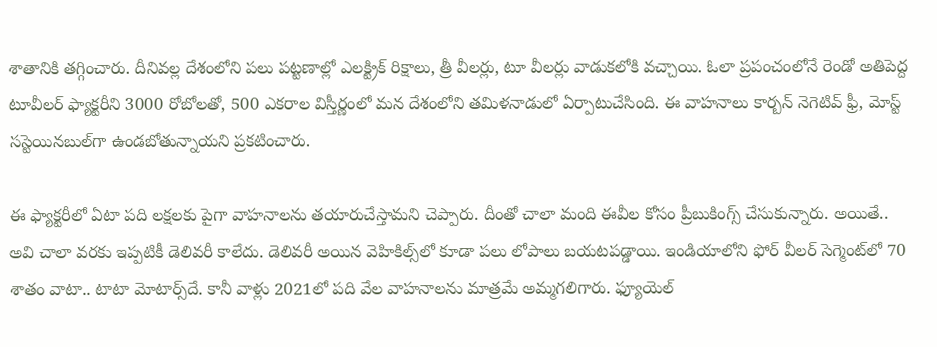శాతానికి తగ్గించారు. దీనివల్ల దేశంలోని పలు పట్టణాల్లో ఎలక్ట్రిక్‌ రిక్షాలు, త్రీ వీలర్లు, టూ వీలర్లు వాడుకలోకి వచ్చాయి. ఓలా ప్రపంచంలోనే రెండో అతిపెద్ద టూవీలర్‌ ఫ్యాక్టరీని 3000 రోబోలతో, 500 ఎకరాల విస్తీర్ణంలో మన దేశంలోని తమిళనాడులో ఏర్పాటుచేసింది. ఈ వాహనాలు కార్బన్‌ నెగెటివ్‌ ఫ్రీ, మోస్ట్‌ సస్టెయినబుల్‌గా ఉండబోతున్నాయని ప్రకటించారు.

ఈ ఫ్యాక్టరీలో ఏటా పది లక్షలకు పైగా వాహనాలను తయారుచేస్తామని చెప్పారు. దీంతో చాలా మంది ఈవీల కోసం ప్రీబుకింగ్స్‌ చేసుకున్నారు. అయితే.. అవి చాలా వరకు ఇప్పటికీ డెలివరీ కాలేదు. డెలివరీ అయిన వెహికిల్స్‌లో కూడా పలు లోపాలు బయటపడ్డాయి. ఇండియాలోని ఫోర్‌ వీలర్‌ సెగ్మెంట్‌లో 70 శాతం వాటా.. టాటా మోటార్స్‌దే. కానీ వాళ్లు 2021లో పది వేల వాహనాలను మాత్రమే అమ్మగలిగారు. ఫ్యూయెల్‌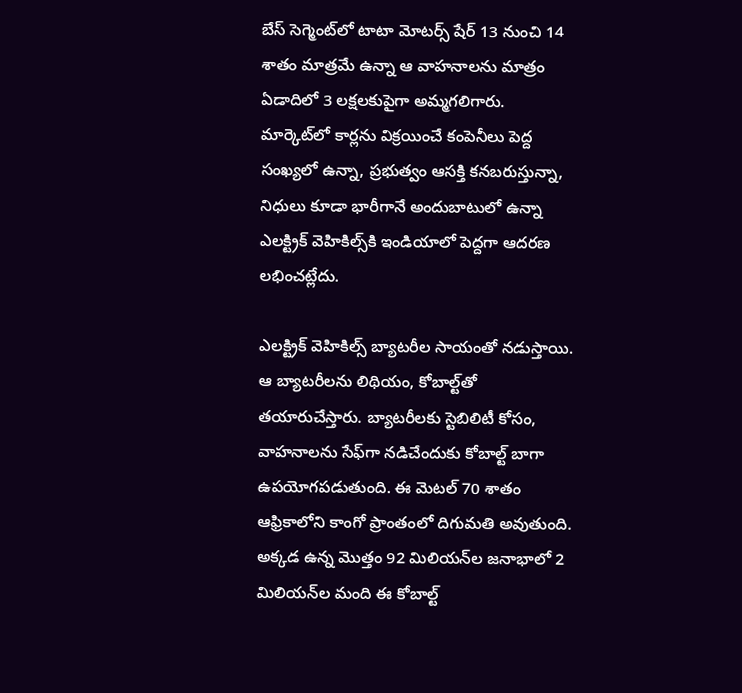బేస్‌ సెగ్మెంట్‌లో టాటా మోటర్స్‌ షేర్‌ 13 నుంచి 14 శాతం మాత్రమే ఉన్నా ఆ వాహనాలను మాత్రం ఏడాదిలో 3 లక్షలకుపైగా అమ్మగలిగారు. మార్కెట్‌లో కార్లను విక్రయించే కంపెనీలు పెద్ద సంఖ్యలో ఉన్నా, ప్రభుత్వం ఆసక్తి కనబరుస్తున్నా, నిధులు కూడా భారీగానే అందుబాటులో ఉన్నా ఎలక్ట్రిక్‌ వెహికిల్స్‌కి ఇండియాలో పెద్దగా ఆదరణ లభించట్లేదు.

ఎలక్ట్రిక్‌ వెహికిల్స్‌ బ్యాటరీల సాయంతో నడుస్తాయి. ఆ బ్యాటరీలను లిథియం, కోబాల్ట్‌తో తయారుచేస్తారు. బ్యాటరీలకు స్టెబిలిటీ కోసం, వాహనాలను సేఫ్‌గా నడిచేందుకు కోబాల్ట్‌ బాగా ఉపయోగపడుతుంది. ఈ మెటల్‌ 70 శాతం ఆఫ్రికాలోని కాంగో ప్రాంతంలో దిగుమతి అవుతుంది. అక్కడ ఉన్న మొత్తం 92 మిలియన్‌ల జనాభాలో 2 మిలియన్‌ల మంది ఈ కోబాల్ట్‌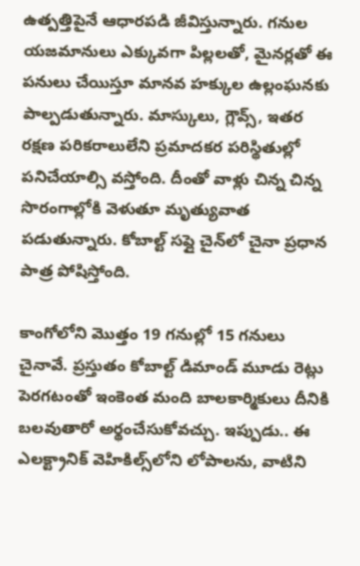ఉత్పత్తిపైనే ఆధారపడి జీవిస్తున్నారు. గనుల యజమానులు ఎక్కువగా పిల్లలతో, మైనర్లతో ఈ పనులు చేయిస్తూ మానవ హక్కుల ఉల్లంఘనకు పాల్పడుతున్నారు. మాస్కులు, గ్లౌవ్స్‌, ఇతర రక్షణ పరికరాలులేని ప్రమాదకర పరిస్థితుల్లో పనిచేయాల్సి వస్తోంది. దీంతో వాళ్లు చిన్న చిన్న సొరంగాల్లోకి వెళుతూ మృత్యువాత పడుతున్నారు. కోబాల్ట్‌ సప్లై చైన్‌లో చైనా ప్రధాన పాత్ర పోషిస్తోంది.

కాంగోలోని మొత్తం 19 గనుల్లో 15 గనులు చైనావే. ప్రస్తుతం కోబాల్ట్‌ డిమాండ్‌ మూడు రెట్లు పెరగటంతో ఇంకెంత మంది బాలకార్మికులు దీనికి బలవుతారో అర్థంచేసుకోవచ్చు. ఇప్పుడు.. ఈ ఎలక్ట్రానిక్‌ వెహికిల్స్‌లోని లోపాలను, వాటిని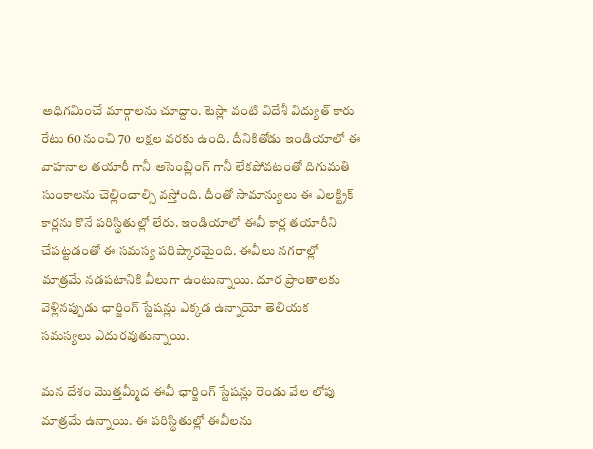అధిగమించే మార్గాలను చూద్దాం. టెస్లా వంటి విదేశీ విద్యుత్‌ కారు రేటు 60 నుంచి 70 లక్షల వరకు ఉంది. దీనికితోడు ఇండియాలో ఈ వాహనాల తయారీ గానీ అసెంబ్లింగ్‌ గానీ లేకపోవటంతో దిగుమతి సుంకాలను చెల్లించాల్సి వస్తోంది. దీంతో సామాన్యులు ఈ ఎలక్ట్రిక్‌ కార్లను కొనే పరిస్థితుల్లో లేరు. ఇండియాలో ఈవీ కార్ల తయారీని చేపట్టడంతో ఈ సమస్య పరిష్కారమైంది. ఈవీలు నగరాల్లో మాత్రమే నడపటానికి వీలుగా ఉంటున్నాయి. దూర ప్రాంతాలకు వెళ్లినప్పుడు ఛార్జింగ్‌ స్టేషన్లు ఎక్కడ ఉన్నాయో తెలియక సమస్యలు ఎదురవుతున్నాయి.

మన దేశం మొత్తమ్మీద ఈవీ ఛార్జింగ్‌ స్టేషన్లు రెండు వేల లోపు మాత్రమే ఉన్నాయి. ఈ పరిస్థితుల్లో ఈవీలను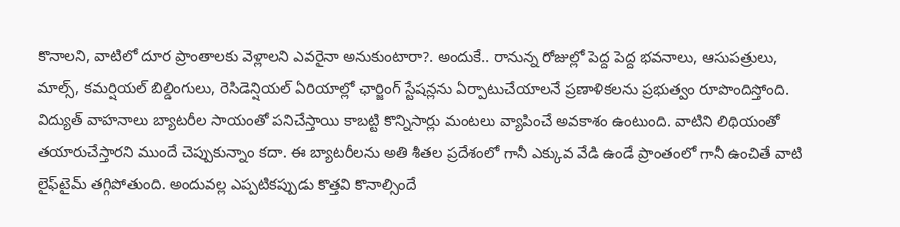కొనాలని, వాటిలో దూర ప్రాంతాలకు వెళ్లాలని ఎవరైనా అనుకుంటారా?. అందుకే.. రానున్న రోజుల్లో పెద్ద పెద్ద భవనాలు, ఆసుపత్రులు, మాల్స్‌, కమర్షియల్‌ బిల్డింగులు, రెసిడెన్షియల్‌ ఏరియాల్లో ఛార్జింగ్‌ స్టేషన్లను ఏర్పాటుచేయాలనే ప్రణాళికలను ప్రభుత్వం రూపొందిస్తోంది. విద్యుత్‌ వాహనాలు బ్యాటరీల సాయంతో పనిచేస్తాయి కాబట్టి కొన్నిసార్లు మంటలు వ్యాపించే అవకాశం ఉంటుంది. వాటిని లిథియంతో తయారుచేస్తారని ముందే చెప్పుకున్నాం కదా. ఈ బ్యాటరీలను అతి శీతల ప్రదేశంలో గానీ ఎక్కువ వేడి ఉండే ప్రాంతంలో గానీ ఉంచితే వాటి లైఫ్‌టైమ్‌ తగ్గిపోతుంది. అందువల్ల ఎప్పటికప్పుడు కొత్తవి కొనాల్సిందే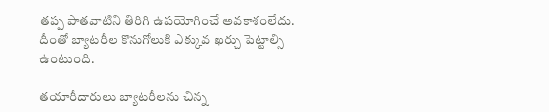తప్ప పాతవాటిని తిరిగి ఉపయోగించే అవకాశంలేదు. దీంతో బ్యాటరీల కొనుగోలుకి ఎక్కువ ఖర్చు పెట్టాల్సి ఉంటుంది.

తయారీదారులు బ్యాటరీలను చిన్న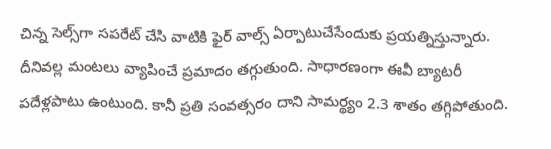చిన్న సెల్స్‌గా సపరేట్‌ చేసి వాటికి ఫైర్‌ వాల్స్‌ ఏర్పాటుచేసేందుకు ప్రయత్నిస్తున్నారు. దీనివల్ల మంటలు వ్యాపించే ప్రమాదం తగ్గుతుంది. సాధారణంగా ఈవీ బ్యాటరీ పదేళ్లపాటు ఉంటుంది. కానీ ప్రతి సంవత్సరం దాని సామర్థ్యం 2.3 శాతం తగ్గిపోతుంది.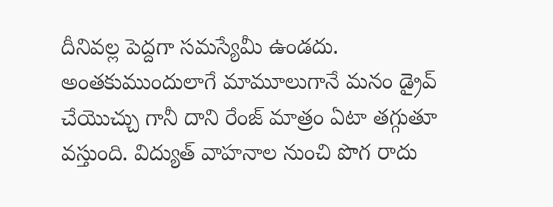దీనివల్ల పెద్దగా సమస్యేమీ ఉండదు. అంతకుముందులాగే మామూలుగానే మనం డ్రైవ్‌ చేయొచ్చు గానీ దాని రేంజ్‌ మాత్రం ఏటా తగ్గుతూ వస్తుంది. విద్యుత్‌ వాహనాల నుంచి పొగ రాదు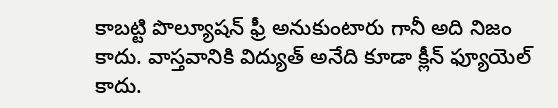కాబట్టి పొల్యూషన్‌ ఫ్రీ అనుకుంటారు గానీ అది నిజం కాదు. వాస్తవానికి విద్యుత్‌ అనేది కూడా క్లీన్ ఫ్యూయెల్‌ కాదు.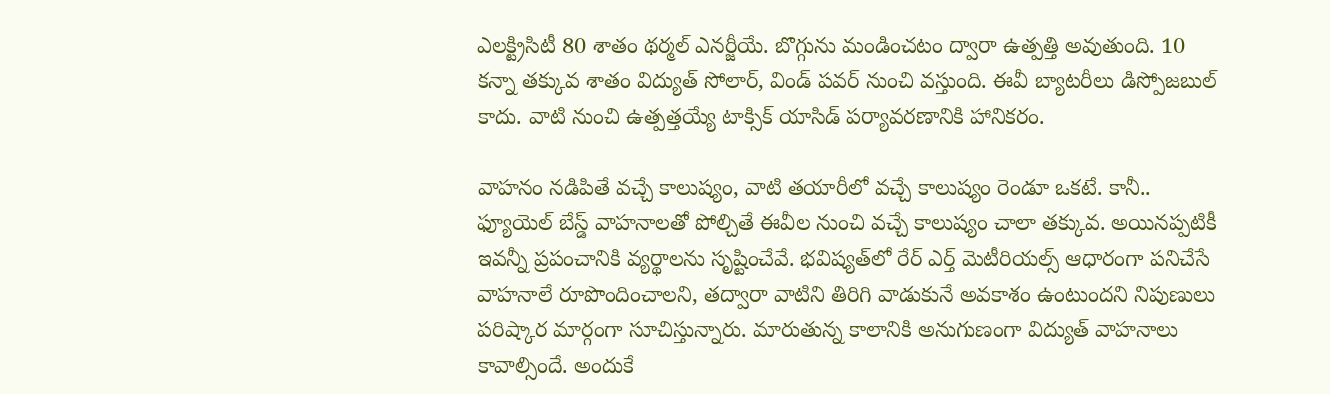ఎలక్ట్రిసిటీ 80 శాతం థర్మల్‌ ఎనర్జీయే. బొగ్గును మండించటం ద్వారా ఉత్పత్తి అవుతుంది. 10 కన్నా తక్కువ శాతం విద్యుత్‌ సోలార్‌, విండ్‌ పవర్‌ నుంచి వస్తుంది. ఈవీ బ్యాటరీలు డిస్పోజబుల్‌ కాదు. వాటి నుంచి ఉత్పత్తయ్యే టాక్సిక్‌ యాసిడ్‌ పర్యావరణానికి హానికరం.

వాహనం నడిపితే వచ్చే కాలుష్యం, వాటి తయారీలో వచ్చే కాలుష్యం రెండూ ఒకటే. కానీ.. ఫ్యూయెల్ బేస్డ్‌ వాహనాలతో పోల్చితే ఈవీల నుంచి వచ్చే కాలుష్యం చాలా తక్కువ. అయినప్పటికీ ఇవన్నీ ప్రపంచానికి వ్యర్థాలను సృష్టించేవే. భవిష్యత్‌లో రేర్‌ ఎర్త్‌ మెటీరియల్స్‌ ఆధారంగా పనిచేసే వాహనాలే రూపొందించాలని, తద్వారా వాటిని తిరిగి వాడుకునే అవకాశం ఉంటుందని నిపుణులు పరిష్కార మార్గంగా సూచిస్తున్నారు. మారుతున్న కాలానికి అనుగుణంగా విద్యుత్‌ వాహనాలు కావాల్సిందే. అందుకే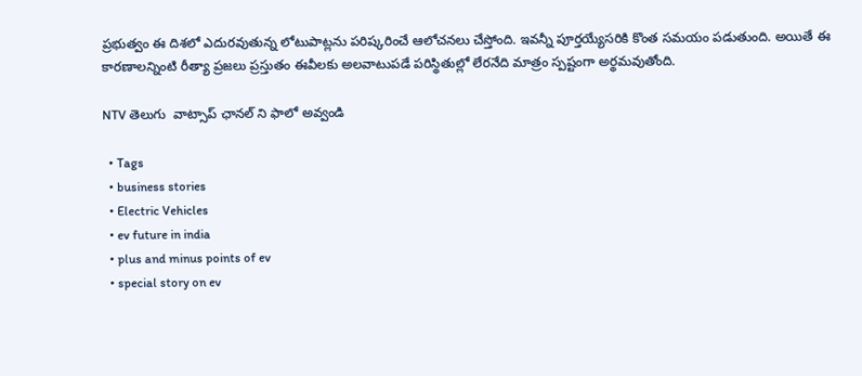ప్రభుత్వం ఈ దిశలో ఎదురవుతున్న లోటుపాట్లను పరిష్కరించే ఆలోచనలు చేస్తోంది. ఇవన్నీ పూర్తయ్యేసరికి కొంత సమయం పడుతుంది. అయితే ఈ కారణాలన్నింటి రీత్యా ప్రజలు ప్రస్తుతం ఈవీలకు అలవాటుపడే పరిస్థితుల్లో లేరనేది మాత్రం స్పష్టంగా అర్థమవుతోంది.

NTV తెలుగు  వాట్సాప్ ఛానల్ ని ఫాలో అవ్వండి

  • Tags
  • business stories
  • Electric Vehicles
  • ev future in india
  • plus and minus points of ev
  • special story on ev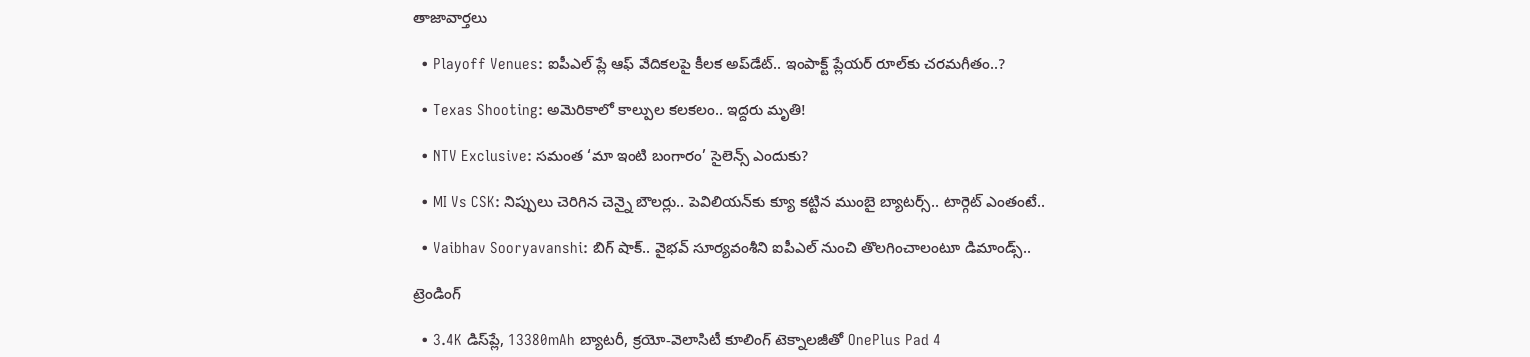తాజావార్తలు

  • Playoff Venues: ఐపీఎల్ ప్లే ఆఫ్ వేదికలపై కీలక అప్‌డేట్.. ఇంపాక్ట్ ప్లేయర్ రూల్‌కు చరమగీతం..?

  • Texas Shooting: అమెరికాలో కాల్పుల కలకలం.. ఇద్దరు మృతి!

  • NTV Exclusive: సమంత ‘మా ఇంటి బంగారం’ సైలెన్స్ ఎందుకు?

  • MI Vs CSK: నిప్పులు చెరిగిన చెన్నై బౌలర్లు.. పెవిలియన్‌కు క్యూ కట్టిన ముంబై బ్యాటర్స్.. టార్గెట్ ఎంతంటే..

  • Vaibhav Sooryavanshi: బిగ్ షాక్.. వైభవ్ సూర్యవంశీని ఐపీఎల్ నుంచి తొలగించాలంటూ డిమాండ్స్..

ట్రెండింగ్‌

  • 3.4K డిస్‌ప్లే, 13380mAh బ్యాటరీ, క్రయో-వెలాసిటీ కూలింగ్ టెక్నాలజీతో OnePlus Pad 4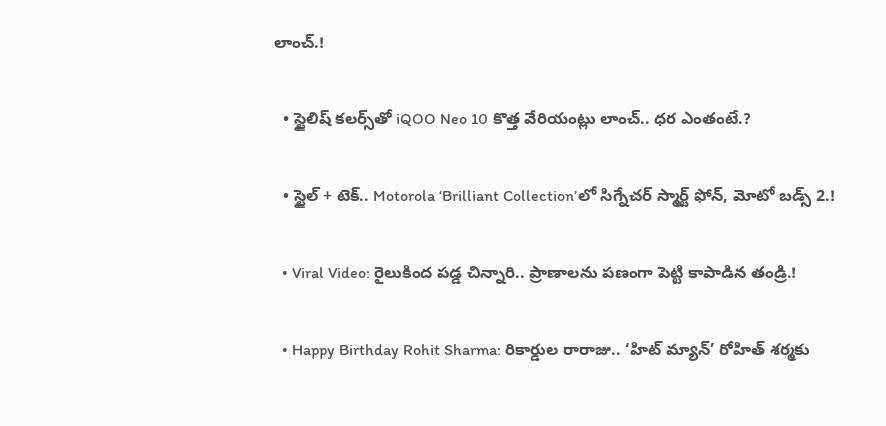లాంచ్.!

  • స్టైలిష్ కలర్స్‌తో iQOO Neo 10 కొత్త వేరియంట్లు లాంచ్.. ధర ఎంతంటే.?

  • స్టైల్ + టెక్.. Motorola ‘Brilliant Collection’లో సిగ్నేచర్ స్మార్ట్ ఫోన్, మోటో బడ్స్ 2.!

  • Viral Video: రైలుకింద పడ్డ చిన్నారి.. ప్రాణాలను పణంగా పెట్టి కాపాడిన తండ్రి.!

  • Happy Birthday Rohit Sharma: రికార్డుల రారాజు.. ‘హిట్‌ మ్యాన్’ రోహిత్ శర్మకు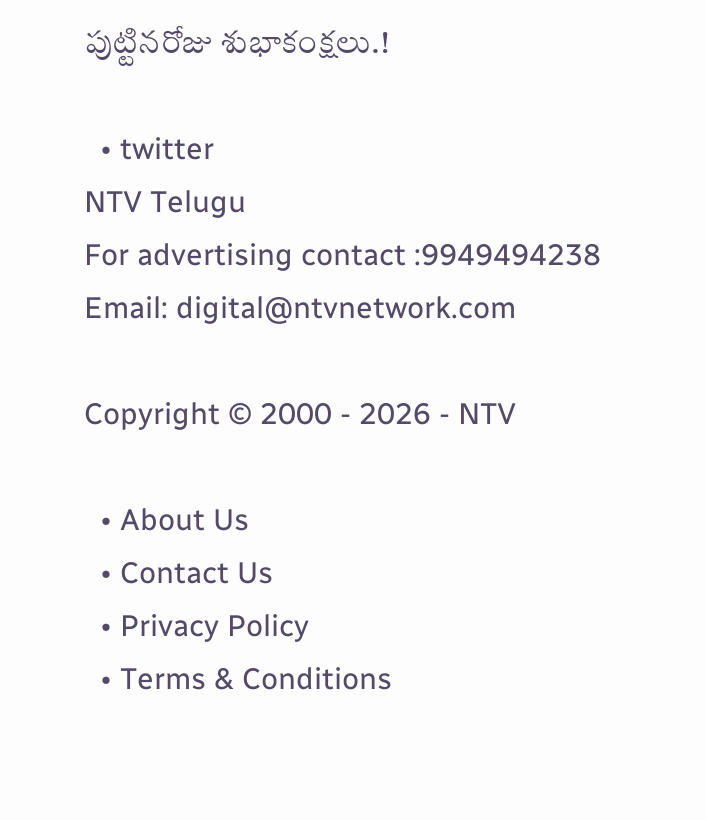పుట్టినరోజు శుభాకంక్షలు.!

  • twitter
NTV Telugu
For advertising contact :9949494238
Email: digital@ntvnetwork.com

Copyright © 2000 - 2026 - NTV

  • About Us
  • Contact Us
  • Privacy Policy
  • Terms & Conditions